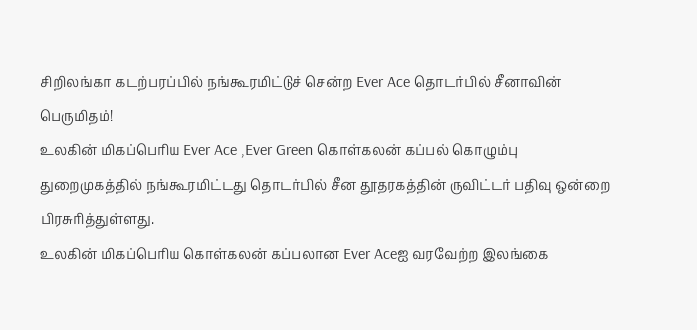சிறிலங்கா கடற்பரப்பில் நங்கூரமிட்டுச் சென்ற Ever Ace தொடர்பில் சீனாவின் பெருமிதம்!
உலகின் மிகப்பெரிய Ever Ace ,Ever Green கொள்கலன் கப்பல் கொழும்பு துறைமுகத்தில் நங்கூரமிட்டது தொடர்பில் சீன தூதரகத்தின் ருவிட்டர் பதிவு ஒன்றை பிரசுரித்துள்ளது.
உலகின் மிகப்பெரிய கொள்கலன் கப்பலான Ever Aceஐ வரவேற்ற இலங்கை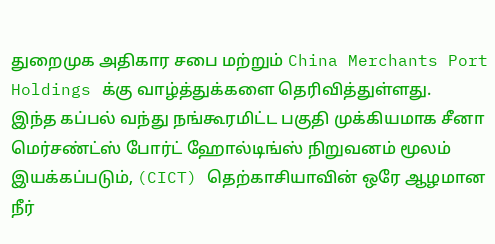துறைமுக அதிகார சபை மற்றும் China Merchants Port Holdings க்கு வாழ்த்துக்களை தெரிவித்துள்ளது.
இந்த கப்பல் வந்து நங்கூரமிட்ட பகுதி முக்கியமாக சீனா மெர்சண்ட்ஸ் போர்ட் ஹோல்டிங்ஸ் நிறுவனம் மூலம் இயக்கப்படும், (CICT) தெற்காசியாவின் ஒரே ஆழமான நீர்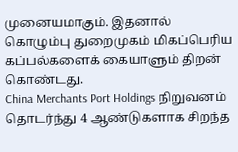முனையமாகும். இதனால் கொழும்பு துறைமுகம் மிகப்பெரிய கப்பல்களைக் கையாளும் திறன் கொண்டது.
China Merchants Port Holdings நிறுவனம் தொடர்ந்து 4 ஆண்டுகளாக சிறந்த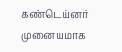கண்டெய்னர் முனையமாக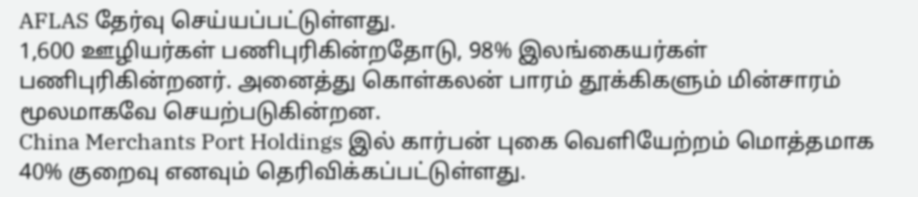AFLAS தேர்வு செய்யப்பட்டுள்ளது.
1,600 ஊழியர்கள் பணிபுரிகின்றதோடு, 98% இலங்கையர்கள் பணிபுரிகின்றனர். அனைத்து கொள்கலன் பாரம் தூக்கிகளும் மின்சாரம் மூலமாகவே செயற்படுகின்றன.
China Merchants Port Holdings இல் கார்பன் புகை வெளியேற்றம் மொத்தமாக 40% குறைவு எனவும் தெரிவிக்கப்பட்டுள்ளது.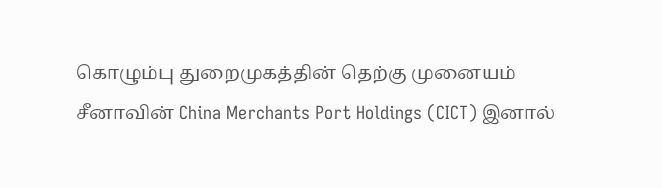கொழும்பு துறைமுகத்தின் தெற்கு முனையம் சீனாவின் China Merchants Port Holdings (CICT) இனால்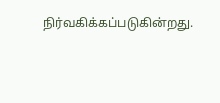நிர்வகிக்கப்படுகின்றது.